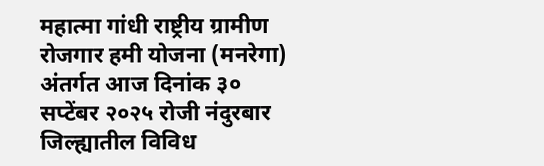महात्मा गांधी राष्ट्रीय ग्रामीण रोजगार हमी योजना (मनरेगा) अंतर्गत आज दिनांक ३० सप्टेंबर २०२५ रोजी नंदुरबार जिल्ह्यातील विविध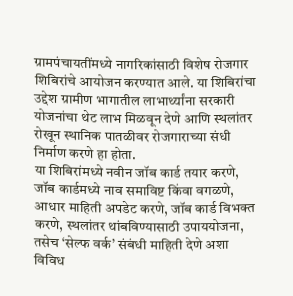ग्रामपंचायतींमध्ये नागरिकांसाठी विशेष रोजगार शिबिरांचे आयोजन करण्यात आले. या शिबिरांचा उद्देश ग्रामीण भागातील लाभार्थ्यांना सरकारी योजनांचा थेट लाभ मिळवून देणे आणि स्थलांतर रोखून स्थानिक पातळीवर रोजगाराच्या संधी निर्माण करणे हा होता.
या शिबिरांमध्ये नवीन जॉब कार्ड तयार करणे, जॉब कार्डमध्ये नाव समाविष्ट किंवा वगळणे, आधार माहिती अपडेट करणे, जॉब कार्ड विभक्त करणे, स्थलांतर थांबविण्यासाठी उपाययोजना, तसेच ‘सेल्फ वर्क’ संबंधी माहिती देणे अशा विविध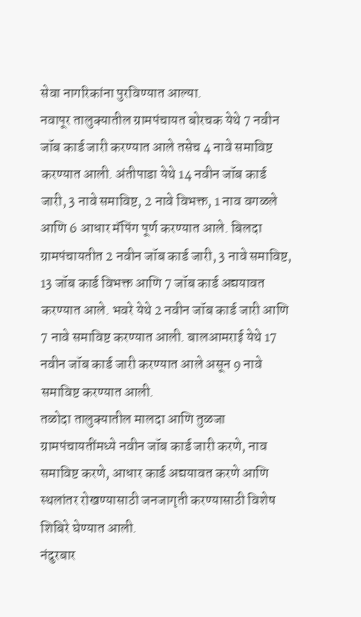सेवा नागरिकांना पुरविण्यात आल्या.
नवापूर तालुक्यातील ग्रामपंचायत बोरचक येथे 7 नवीन जॉब कार्ड जारी करण्यात आले तसेच 4 नावे समाविष्ट करण्यात आली. अंतीपाडा येथे 14 नवीन जॉब कार्ड जारी, 3 नावे समाविष्ट, 2 नावे विभक्त, 1 नाव वगळले आणि 6 आधार मॅपिंग पूर्ण करण्यात आले. बिलदा ग्रामपंचायतीत 2 नवीन जॉब कार्ड जारी, 3 नावे समाविष्ट, 13 जॉब कार्ड विभक्त आणि 7 जॉब कार्ड अद्ययावत करण्यात आले. भवरे येथे 2 नवीन जॉब कार्ड जारी आणि 7 नावे समाविष्ट करण्यात आली. बालआमराई येथे 17 नवीन जॉब कार्ड जारी करण्यात आले असून 9 नावे समाविष्ट करण्यात आली.
तळोदा तालुक्यातील मालदा आणि तुळजा ग्रामपंचायतींमध्ये नवीन जॉब कार्ड जारी करणे, नाव समाविष्ट करणे, आधार कार्ड अद्ययावत करणे आणि स्थलांतर रोखण्यासाठी जनजागृती करण्यासाठी विशेष शिबिरे घेण्यात आली.
नंदुरबार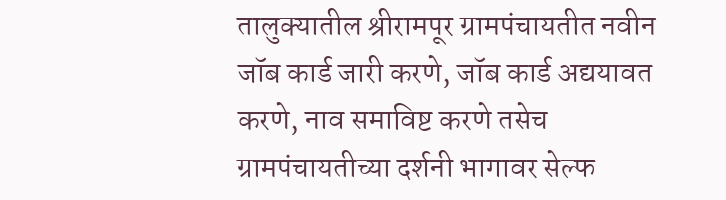तालुक्यातील श्रीरामपूर ग्रामपंचायतीत नवीन जॉब कार्ड जारी करणे, जॉब कार्ड अद्ययावत करणे, नाव समाविष्ट करणे तसेच ग्रामपंचायतीच्या दर्शनी भागावर सेल्फ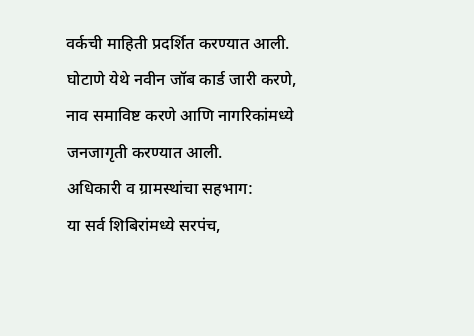वर्कची माहिती प्रदर्शित करण्यात आली. घोटाणे येथे नवीन जॉब कार्ड जारी करणे, नाव समाविष्ट करणे आणि नागरिकांमध्ये जनजागृती करण्यात आली.
अधिकारी व ग्रामस्थांचा सहभाग:
या सर्व शिबिरांमध्ये सरपंच,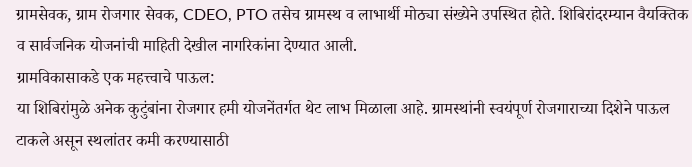ग्रामसेवक, ग्राम रोजगार सेवक, CDEO, PTO तसेच ग्रामस्थ व लाभार्थी मोठ्या संख्येने उपस्थित होते. शिबिरांदरम्यान वैयक्तिक व सार्वजनिक योजनांची माहिती देखील नागरिकांना देण्यात आली.
ग्रामविकासाकडे एक महत्त्वाचे पाऊल:
या शिबिरांमुळे अनेक कुटुंबांना रोजगार हमी योजनेंतर्गत थेट लाभ मिळाला आहे. ग्रामस्थांनी स्वयंपूर्ण रोजगाराच्या दिशेने पाऊल टाकले असून स्थलांतर कमी करण्यासाठी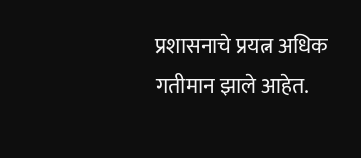प्रशासनाचे प्रयत्न अधिक गतीमान झाले आहेत.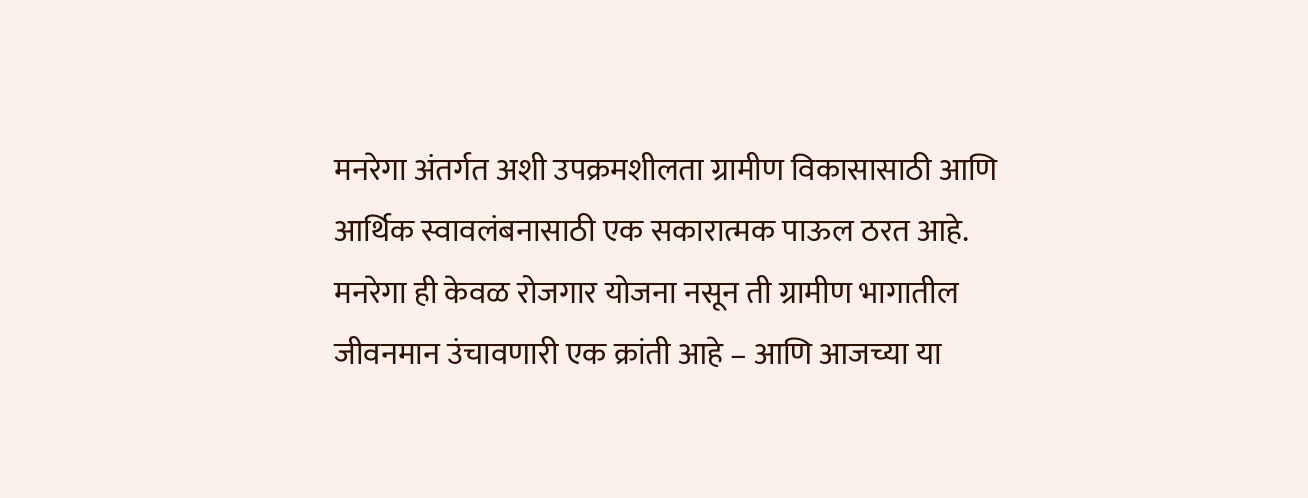मनरेगा अंतर्गत अशी उपक्रमशीलता ग्रामीण विकासासाठी आणि आर्थिक स्वावलंबनासाठी एक सकारात्मक पाऊल ठरत आहे.
मनरेगा ही केवळ रोजगार योजना नसून ती ग्रामीण भागातील जीवनमान उंचावणारी एक क्रांती आहे – आणि आजच्या या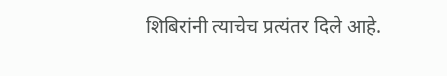शिबिरांनी त्याचेच प्रत्यंतर दिले आहे.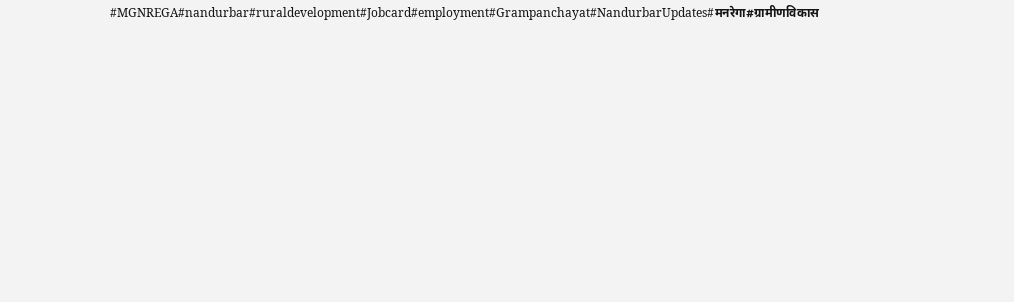#MGNREGA#nandurbar#ruraldevelopment#Jobcard#employment#Grampanchayat#NandurbarUpdates#मनरेगा#ग्रामीणविकास